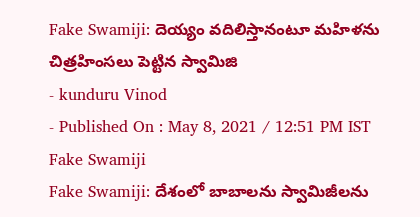Fake Swamiji: దెయ్యం వదిలిస్తానంటూ మహిళను చిత్రహింసలు పెట్టిన స్వామిజి
- kunduru Vinod
- Published On : May 8, 2021 / 12:51 PM IST
Fake Swamiji
Fake Swamiji: దేశంలో బాబాలను స్వామిజీలను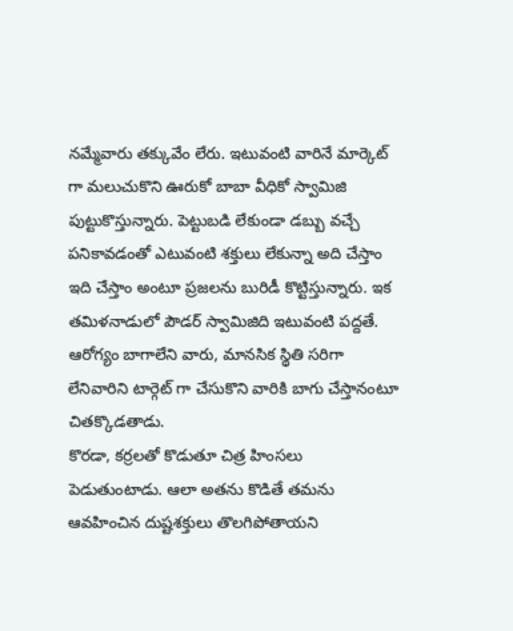నమ్మేవారు తక్కువేం లేరు. ఇటువంటి వారినే మార్కెట్ గా మలుచుకొని ఊరుకో బాబా వీధికో స్వామిజి పుట్టుకొస్తున్నారు. పెట్టుబడి లేకుండా డబ్బు వచ్చే పనికావడంతో ఎటువంటి శక్తులు లేకున్నా అది చేస్తాం ఇది చేస్తాం అంటూ ప్రజలను బురిడీ కొట్టిస్తున్నారు. ఇక తమిళనాడులో పౌడర్ స్వామిజిది ఇటువంటి పద్దతే. ఆరోగ్యం బాగాలేని వారు, మానసిక స్థితి సరిగా లేనివారిని టార్గెట్ గా చేసుకొని వారికి బాగు చేస్తానంటూ చితక్కొడతాడు.
కొరడా, కర్రలతో కొడుతూ చిత్ర హింసలు పెడుతుంటాడు. ఆలా అతను కొడితే తమను ఆవహించిన దుష్టశక్తులు తొలగిపోతాయని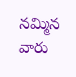నమ్మిన వారు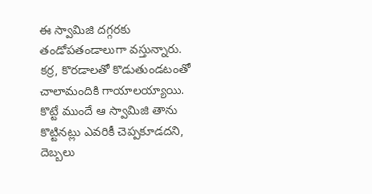ఈ స్వామిజి దగ్గరకు తండోపతండాలుగా వస్తున్నారు. కర్ర, కొరడాలతో కొడుతుండటంతో చాలామందికి గాయాలయ్యాయి. కొట్టే ముందే ఆ స్వామిజి తాను కొట్టినట్లు ఎవరికీ చెప్పకూడదని, దెబ్బలు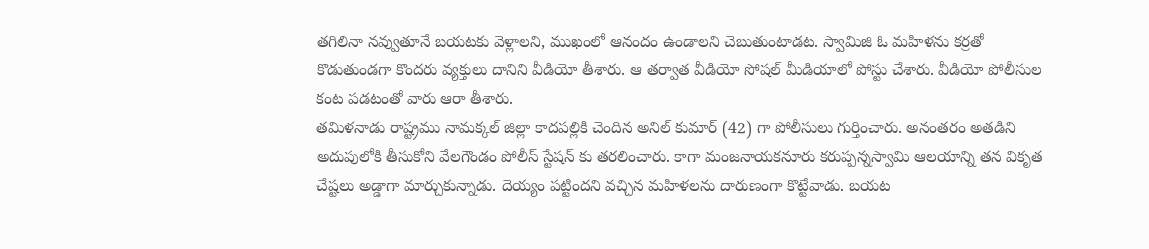తగిలినా నవ్వుతూనే బయటకు వెళ్లాలని, ముఖంలో ఆనందం ఉండాలని చెబుతుంటాడట. స్వామిజి ఓ మహిళను కర్రతో కొడుతుండగా కొందరు వ్యక్తులు దానిని వీడియో తీశారు. ఆ తర్వాత వీడియో సోషల్ మీడియాలో పోస్టు చేశారు. వీడియో పోలీసుల కంట పడటంతో వారు ఆరా తీశారు.
తమిళనాడు రాష్ట్రము నామక్కల్ జిల్లా కాదపల్లికి చెందిన అనిల్ కుమార్ (42) గా పోలీసులు గుర్తించారు. అనంతరం అతడిని అదుపులోకి తీసుకోని వేలగౌండం పోలీస్ స్టేషన్ కు తరలించారు. కాగా మంజనాయకనూరు కరుప్పన్నస్వామి ఆలయాన్ని తన వికృత చేష్టలు అడ్డాగా మార్చుకున్నాడు. దెయ్యం పట్టిందని వచ్చిన మహిళలను దారుణంగా కొట్టేవాడు. బయట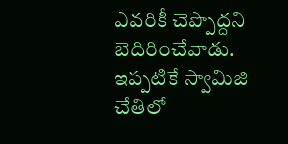ఎవరికీ చెప్పొద్దని బెదిరించేవాడు. ఇప్పటికే స్వామిజి చేతిలో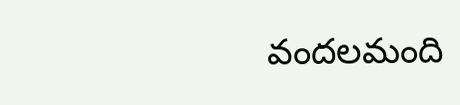వందలమంది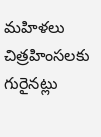మహిళలు చిత్రహింసలకు గురైనట్లు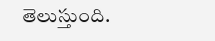తెలుస్తుంది.